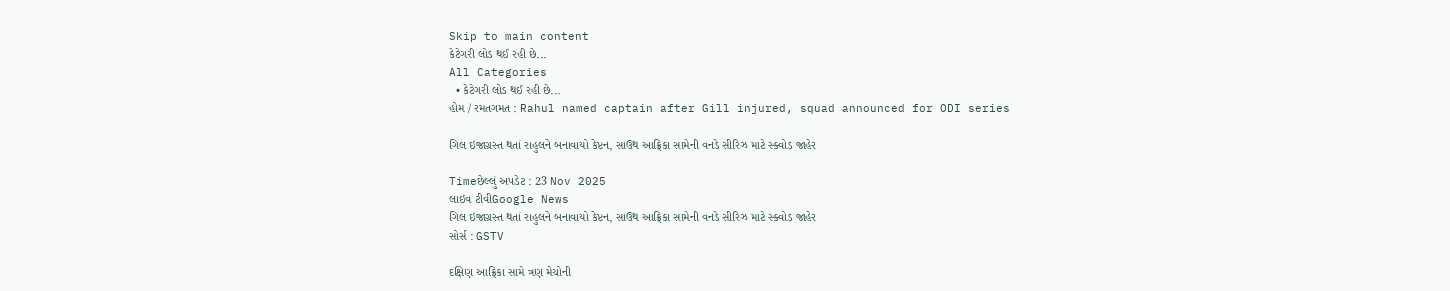Skip to main content
કેટેગરી લોડ થઈ રહી છે...
All Categories
  • કેટેગરી લોડ થઈ રહી છે...
હોમ / રમતગમત : Rahul named captain after Gill injured, squad announced for ODI series

ગિલ ઇજાગ્રસ્ત થતાં રાહુલને બનાવાયો કેપ્ટન, સાઉથ આફ્રિકા સામેની વનડે સીરિઝ માટે સ્ક્વોડ જાહેર

Timeછેલ્લું અપડેટ : 23 Nov 2025
લાઇવ ટીવીGoogle News
ગિલ ઇજાગ્રસ્ત થતાં રાહુલને બનાવાયો કેપ્ટન, સાઉથ આફ્રિકા સામેની વનડે સીરિઝ માટે સ્ક્વોડ જાહેર
સોર્સ : GSTV

દક્ષિણ આફ્રિકા સામે ત્રણ મેચોની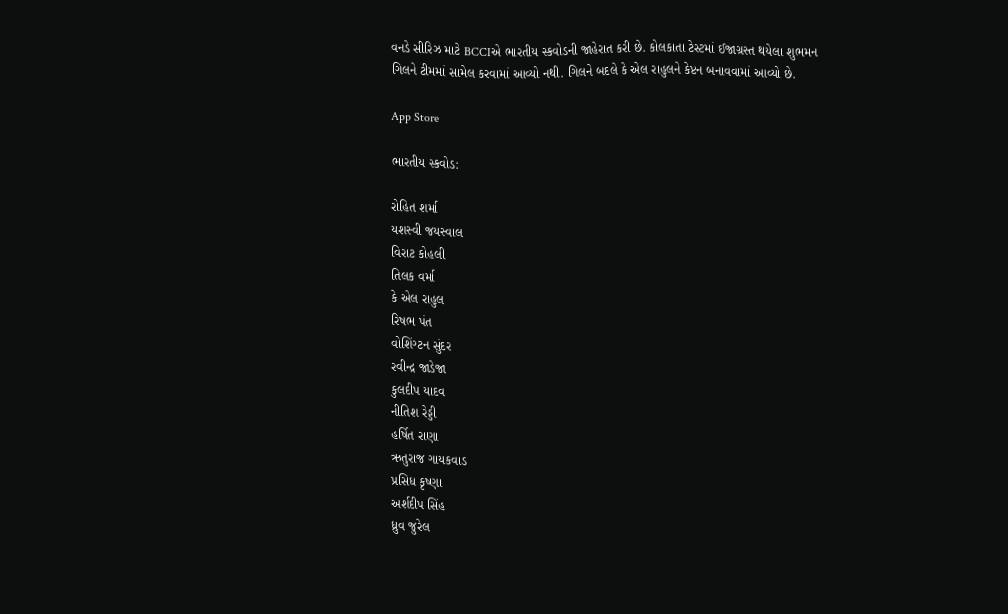વનડે સીરિઝ માટે BCCIએ ભારતીય સ્કવોડની જાહેરાત કરી છે. કોલકાતા ટેસ્ટમાં ઈજાગ્રસ્ત થયેલા શુભમન ગિલને ટીમમાં સામેલ કરવામાં આવ્યો નથી. ગિલને બદલે કે એલ રાહુલને કેપ્ટન બનાવવામાં આવ્યો છે.

App Store

ભારતીય સ્કવોડ:

રોહિત શર્મા
યશસ્વી જયસ્વાલ
વિરાટ કોહલી
તિલક વર્મા
કે એલ રાહુલ
રિષભ પંત
વોશિંગ્ટન સુંદર
રવીન્દ્ર જાડેજા
કુલદીપ યાદવ
નીતિશ રેડ્ડી
હર્ષિત રાણા
ઋતુરાજ ગાયકવાડ
પ્રસિધ કૃષ્ણા
અર્શદીપ સિંહ
ધ્રુવ જુરેલ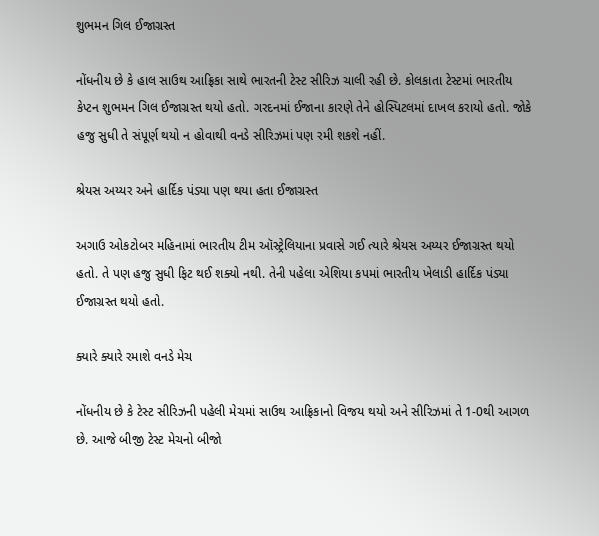શુભમન ગિલ ઈજાગ્રસ્ત

નોંધનીય છે કે હાલ સાઉથ આફ્રિકા સાથે ભારતની ટેસ્ટ સીરિઝ ચાલી રહી છે. કોલકાતા ટેસ્ટમાં ભારતીય કેપ્ટન શુભમન ગિલ ઈજાગ્રસ્ત થયો હતો. ગરદનમાં ઈજાના કારણે તેને હોસ્પિટલમાં દાખલ કરાયો હતો. જોકે હજુ સુધી તે સંપૂર્ણ થયો ન હોવાથી વનડે સીરિઝમાં પણ રમી શકશે નહીં.

શ્રેયસ અય્યર અને હાર્દિક પંડ્યા પણ થયા હતા ઈજાગ્રસ્ત

અગાઉ ઓકટોબર મહિનામાં ભારતીય ટીમ ઑસ્ટ્રેલિયાના પ્રવાસે ગઈ ત્યારે શ્રેયસ અય્યર ઈજાગ્રસ્ત થયો હતો. તે પણ હજુ સુધી ફિટ થઈ શક્યો નથી. તેની પહેલા એશિયા કપમાં ભારતીય ખેલાડી હાર્દિક પંડ્યા ઈજાગ્રસ્ત થયો હતો.

ક્યારે ક્યારે રમાશે વનડે મેચ

નોંધનીય છે કે ટેસ્ટ સીરિઝની પહેલી મેચમાં સાઉથ આફ્રિકાનો વિજય થયો અને સીરિઝમાં તે 1-0થી આગળ છે. આજે બીજી ટેસ્ટ મેચનો બીજો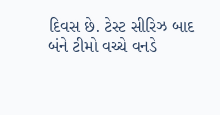દિવસ છે. ટેસ્ટ સીરિઝ બાદ બંને ટીમો વચ્ચે વનડે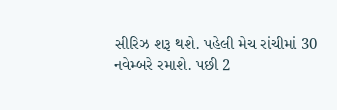સીરિઝ શરૂ થશે. પહેલી મેચ રાંચીમાં 30 નવેમ્બરે રમાશે. પછી 2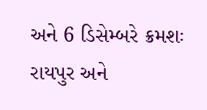અને 6 ડિસેમ્બરે ક્રમશઃ રાયપુર અને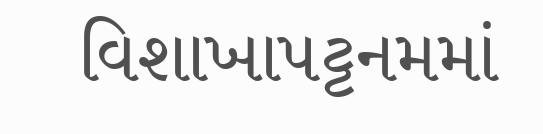વિશાખાપટ્ટનમમાં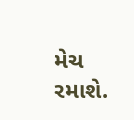મેચ રમાશે.